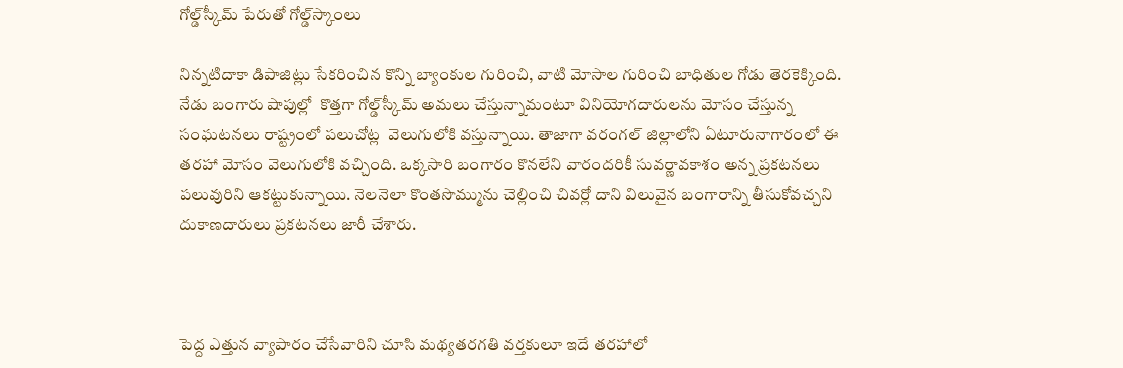గోల్డ్‌స్కీమ్‌ పేరుతో గోల్డ్‌స్కాంలు

నిన్నటిదాకా డిపాజిట్లు సేకరించిన కొన్ని బ్యాంకుల గురించి, వాటి మోసాల గురించి బాధితుల గోడు తెరకెక్కింది. నేడు బంగారు షాపుల్లో  కొత్తగా గోల్డ్‌స్కీమ్‌ అమలు చేస్తున్నామంటూ వినియోగదారులను మోసం చేస్తున్న సంఘటనలు రాష్ట్రంలో పలుచోట్ల  వెలుగులోకి వస్తున్నాయి. తాజాగా వరంగల్‌ జిల్లాలోని ఏటూరునాగారంలో ఈ తరహా మోసం వెలుగులోకి వచ్చింది. ఒక్కసారి బంగారం కొనలేని వారందరికీ సువర్ణావకాశం అన్న ప్రకటనలు పలువురిని ఆకట్టుకున్నాయి. నెలనెలా కొంతసొమ్మును చెల్లించి చివర్లో దాని విలువైన బంగారాన్ని తీసుకోవచ్చని దుకాణదారులు ప్రకటనలు జారీ చేశారు.



పెద్ద ఎత్తున వ్యాపారం చేసేవారిని చూసి మథ్యతరగతి వర్తకులూ ఇదే తరహాలో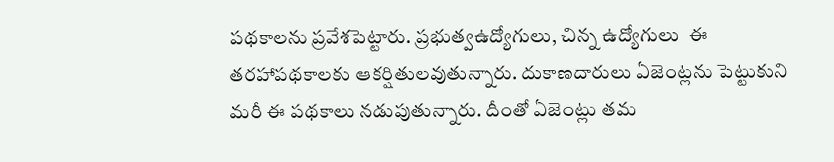పథకాలను ప్రవేశపెట్టారు. ప్రభుత్వఉద్యోగులు, చిన్న ఉద్యోగులు  ఈ తరహాపథకాలకు ఆకర్షితులవుతున్నారు. దుకాణదారులు ఏజెంట్లను పెట్టుకుని మరీ ఈ పథకాలు నడుపుతున్నారు. దీంతో ఏజెంట్లు తమ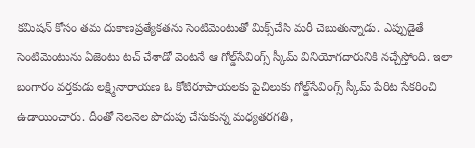కమిషన్‌ కోసం తమ దుకాణప్రత్యేకతను సెంటిమెంటుతో మిక్స్‌చేసి మరీ చెబుతున్నాడు. ఎప్పుడైతే సెంటిమెంటును ఏజెంటు టచ్‌ చేశాడో వెంటనే ఆ గోల్డ్‌సేవింగ్స్‌ స్కీమ్‌ వినియోగదారునికి నచ్చేస్తోంది. ఇలా బంగారం వర్తకుడు లక్ష్మినారాయణ ఓ కోటిరూపాయలకు పైచిలుకు గోల్డ్‌సేవింగ్స్‌ స్కీమ్‌ పేరిట సేకరించి ఉడాయించారు. దీంతో నెలనెల పొదుపు చేసుకున్న మధ్యతరగతి,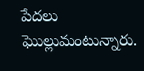పేదలు ఘొల్లుమంటున్నారు.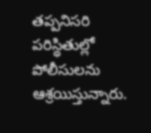తప్పనిసరి పరిస్థితుల్లో పోలీసులను ఆశ్రయిస్తున్నారు.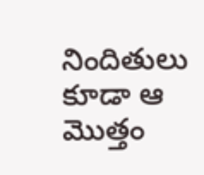నిందితులు కూడా ఆ మొత్తం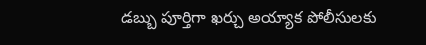డబ్బు పూర్తిగా ఖర్చు అయ్యాక పోలీసులకు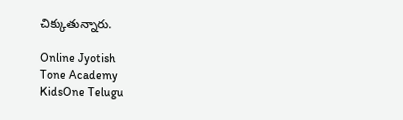చిక్కుతున్నారు.

Online Jyotish
Tone Academy
KidsOne Telugu